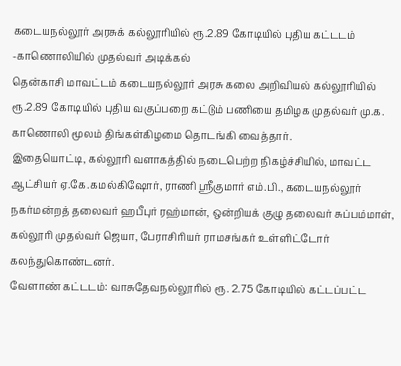கடையநல்லூர் அரசுக் கல்லூரியில் ரூ.2.89 கோடியில் புதிய கட்டடம் -காணொலியில் முதல்வர் அடிக்கல்
தென்காசி மாவட்டம் கடையநல்லூர் அரசு கலை அறிவியல் கல்லூரியில் ரூ.2.89 கோடியில் புதிய வகுப்பறை கட்டும் பணியை தமிழக முதல்வர் மு.க. காணொலி மூலம் திங்கள்கிழமை தொடங்கி வைத்தார்.
இதையொட்டி, கல்லூரி வளாகத்தில் நடைபெற்ற நிகழ்ச்சியில், மாவட்ட ஆட்சியர் ஏ.கே.கமல்கிஷோர், ராணி ஸ்ரீகுமார் எம்.பி., கடையநல்லூர் நகர்மன்றத் தலைவர் ஹபீபுர் ரஹ்மான், ஒன்றியக் குழு தலைவர் சுப்பம்மாள், கல்லூரி முதல்வர் ஜெயா, பேராசிரியர் ராமசங்கர் உள்ளிட்டோர் கலந்துகொண்டனர்.
வேளாண் கட்டடம்: வாசுதேவநல்லூரில் ரூ. 2.75 கோடியில் கட்டப்பட்ட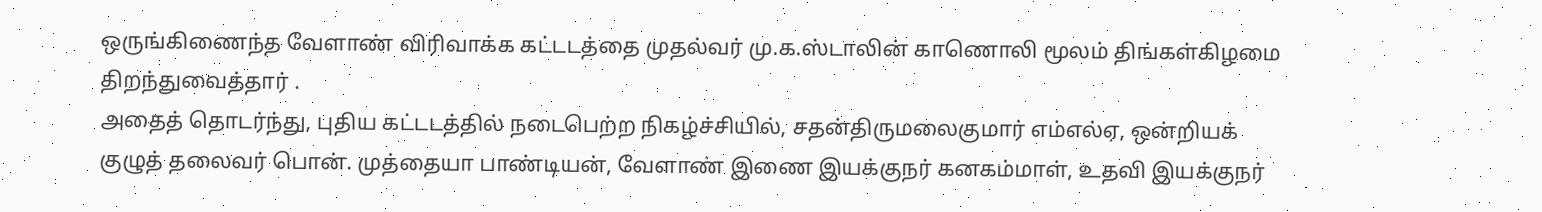ஒருங்கிணைந்த வேளாண் விரிவாக்க கட்டடத்தை முதல்வர் மு.க.ஸ்டாலின் காணொலி மூலம் திங்கள்கிழமை திறந்துவைத்தார் .
அதைத் தொடர்ந்து, புதிய கட்டடத்தில் நடைபெற்ற நிகழ்ச்சியில், சதன்திருமலைகுமார் எம்எல்ஏ, ஒன்றியக் குழுத் தலைவர் பொன். முத்தையா பாண்டியன், வேளாண் இணை இயக்குநர் கனகம்மாள், உதவி இயக்குநர்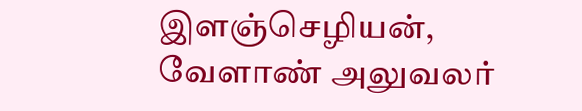இளஞ்செழியன், வேளாண் அலுவலர்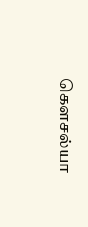கௌசல்யா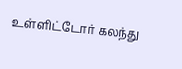உள்ளிட்டோர் கலந்து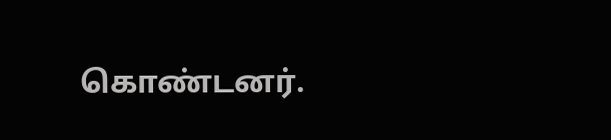கொண்டனர்.